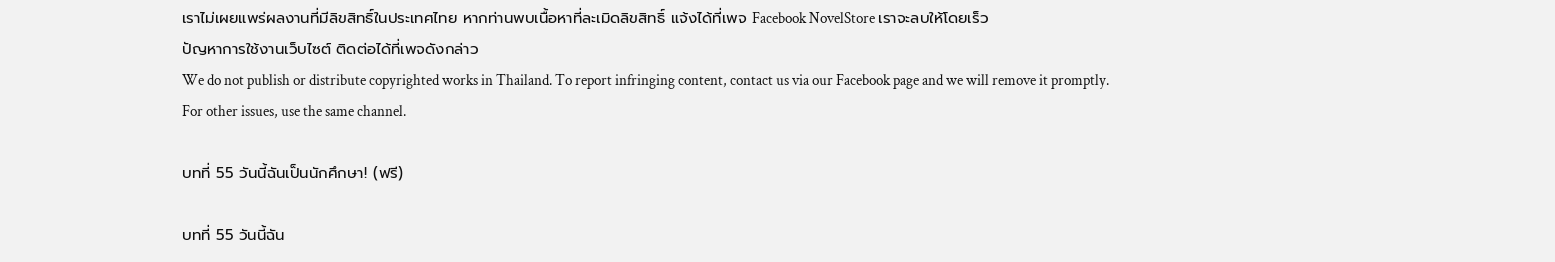เราไม่เผยแพร่ผลงานที่มีลิขสิทธิ์ในประเทศไทย หากท่านพบเนื้อหาที่ละเมิดลิขสิทธิ์ แจ้งได้ที่เพจ Facebook NovelStore เราจะลบให้โดยเร็ว
ปัญหาการใช้งานเว็บไซต์ ติดต่อได้ที่เพจดังกล่าว
We do not publish or distribute copyrighted works in Thailand. To report infringing content, contact us via our Facebook page and we will remove it promptly. For other issues, use the same channel.

บทที่ 55 วันนี้ฉันเป็นนักศึกษา! (ฟรี)

บทที่ 55 วันนี้ฉัน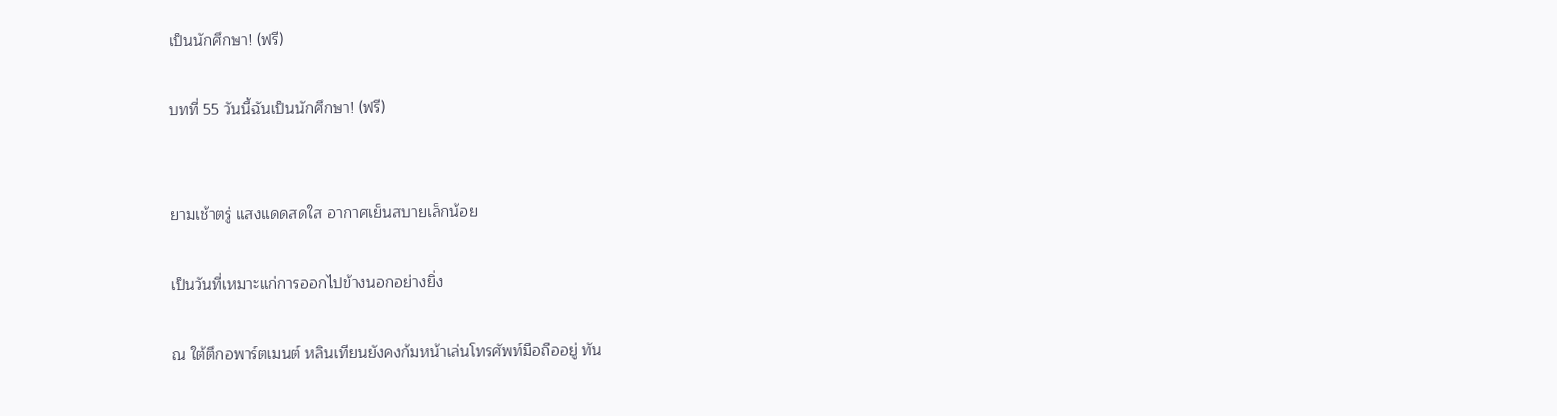เป็นนักศึกษา! (ฟรี)

บทที่ 55 วันนี้ฉันเป็นนักศึกษา! (ฟรี)


ยามเช้าตรู่ แสงแดดสดใส อากาศเย็นสบายเล็กน้อย

เป็นวันที่เหมาะแก่การออกไปข้างนอกอย่างยิ่ง

ณ ใต้ตึกอพาร์ตเมนต์ หลินเทียนยังคงก้มหน้าเล่นโทรศัพท์มือถืออยู่ ทัน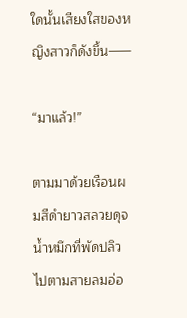ใดนั้นเสียงใสของหญิงสาวก็ดังขึ้น——

“มาแล้ว!”

ตามมาด้วยเรือนผมสีดำยาวสลวยดุจน้ำหมึกที่พัดปลิวไปตามสายลมอ่อ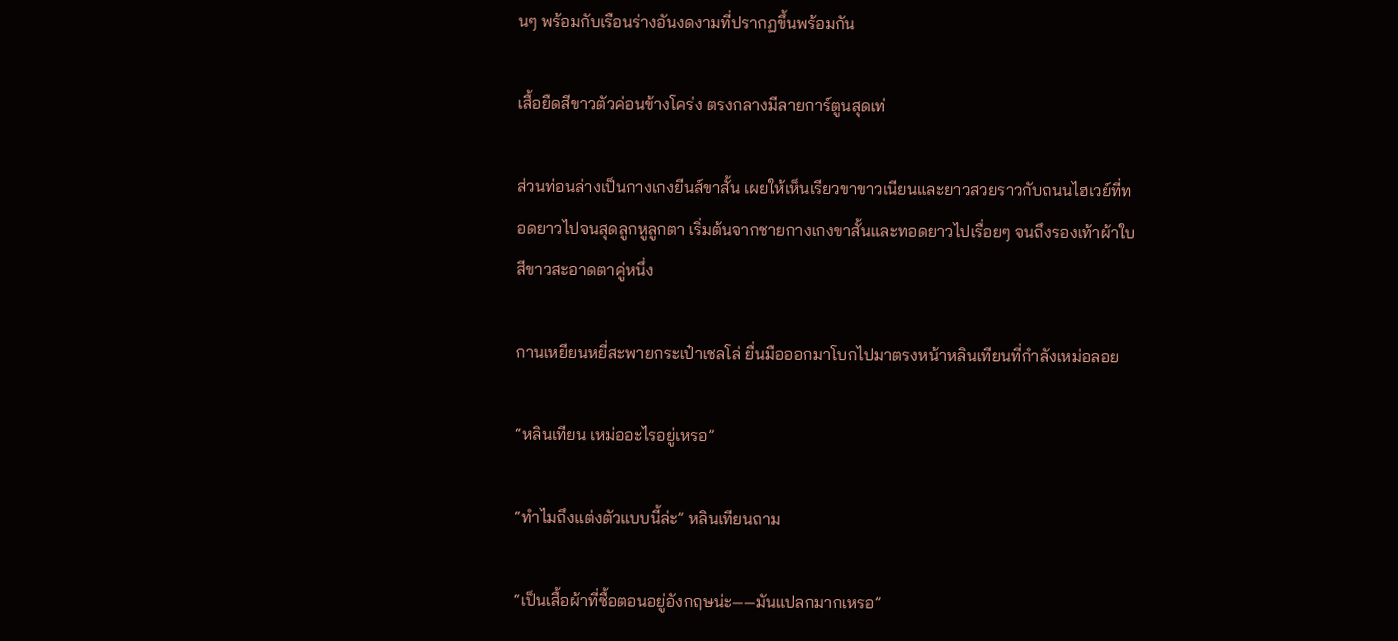นๆ พร้อมกับเรือนร่างอันงดงามที่ปรากฏขึ้นพร้อมกัน

เสื้อยืดสีขาวตัวค่อนข้างโคร่ง ตรงกลางมีลายการ์ตูนสุดเท่

ส่วนท่อนล่างเป็นกางเกงยีนส์ขาสั้น เผยให้เห็นเรียวขาขาวเนียนและยาวสวยราวกับถนนไฮเวย์ที่ทอดยาวไปจนสุดลูกหูลูกตา เริ่มต้นจากชายกางเกงขาสั้นและทอดยาวไปเรื่อยๆ จนถึงรองเท้าผ้าใบสีขาวสะอาดตาคู่หนึ่ง

กานเหยียนหยี่สะพายกระเป๋าเชลโล่ ยื่นมือออกมาโบกไปมาตรงหน้าหลินเทียนที่กำลังเหม่อลอย

“หลินเทียน เหม่ออะไรอยู่เหรอ”

“ทำไมถึงแต่งตัวแบบนี้ล่ะ” หลินเทียนถาม

“เป็นเสื้อผ้าที่ซื้อตอนอยู่อังกฤษน่ะ——มันแปลกมากเหรอ”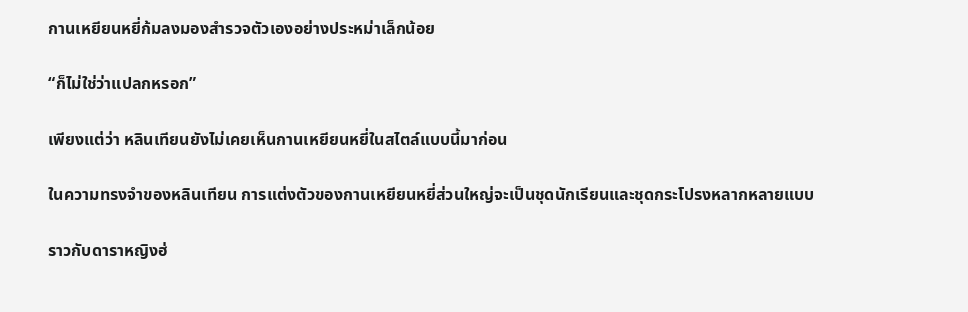กานเหยียนหยี่ก้มลงมองสำรวจตัวเองอย่างประหม่าเล็กน้อย

“ก็ไม่ใช่ว่าแปลกหรอก”

เพียงแต่ว่า หลินเทียนยังไม่เคยเห็นกานเหยียนหยี่ในสไตล์แบบนี้มาก่อน

ในความทรงจำของหลินเทียน การแต่งตัวของกานเหยียนหยี่ส่วนใหญ่จะเป็นชุดนักเรียนและชุดกระโปรงหลากหลายแบบ

ราวกับดาราหญิงฮ่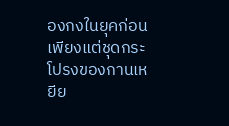องกงในยุคก่อน เพียงแต่ชุดกระโปรงของกานเหยีย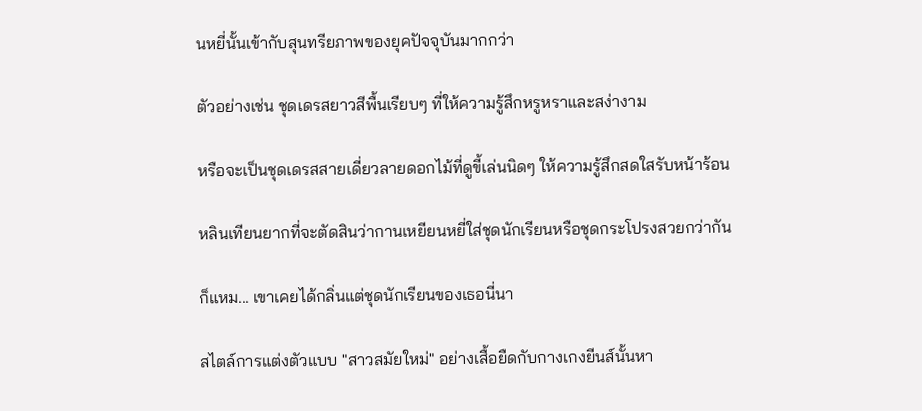นหยี่นั้นเข้ากับสุนทรียภาพของยุคปัจจุบันมากกว่า

ตัวอย่างเช่น ชุดเดรสยาวสีพื้นเรียบๆ ที่ให้ความรู้สึกหรูหราและสง่างาม

หรือจะเป็นชุดเดรสสายเดี่ยวลายดอกไม้ที่ดูขี้เล่นนิดๆ ให้ความรู้สึกสดใสรับหน้าร้อน

หลินเทียนยากที่จะตัดสินว่ากานเหยียนหยี่ใส่ชุดนักเรียนหรือชุดกระโปรงสวยกว่ากัน

ก็แหม... เขาเคยได้กลิ่นแต่ชุดนักเรียนของเธอนี่นา

สไตล์การแต่งตัวแบบ "สาวสมัยใหม่" อย่างเสื้อยืดกับกางเกงยีนส์นั้นหา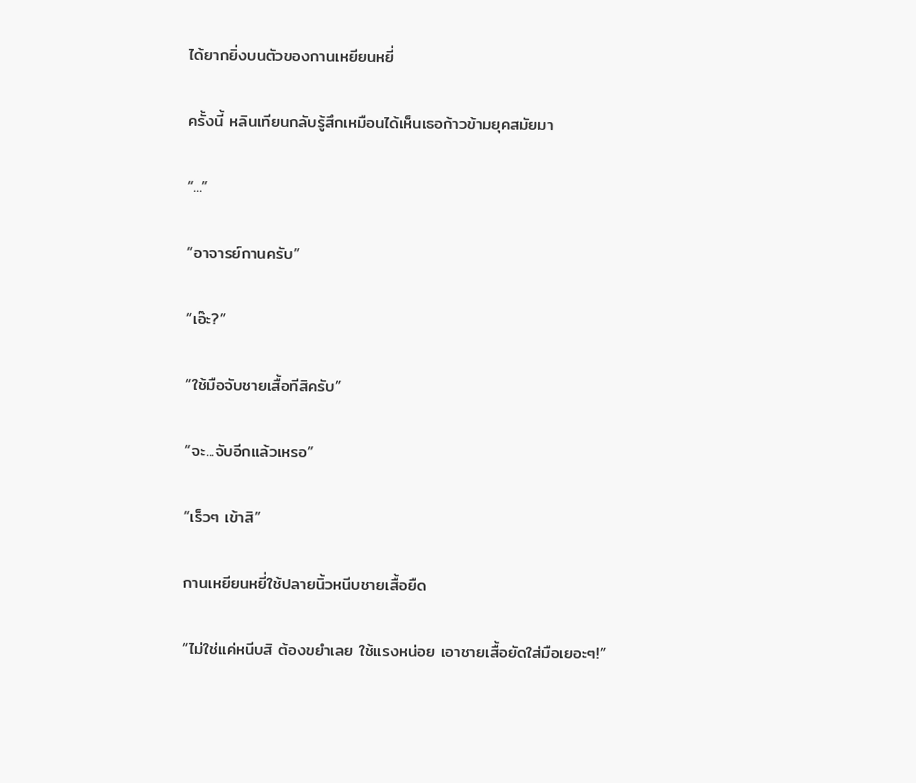ได้ยากยิ่งบนตัวของกานเหยียนหยี่

ครั้งนี้ หลินเทียนกลับรู้สึกเหมือนได้เห็นเธอก้าวข้ามยุคสมัยมา

“...”

“อาจารย์กานครับ”

“เอ๊ะ?”

“ใช้มือจับชายเสื้อทีสิครับ”

“จะ...จับอีกแล้วเหรอ”

“เร็วๆ เข้าสิ”

กานเหยียนหยี่ใช้ปลายนิ้วหนีบชายเสื้อยืด

“ไม่ใช่แค่หนีบสิ ต้องขยำเลย ใช้แรงหน่อย เอาชายเสื้อยัดใส่มือเยอะๆ!”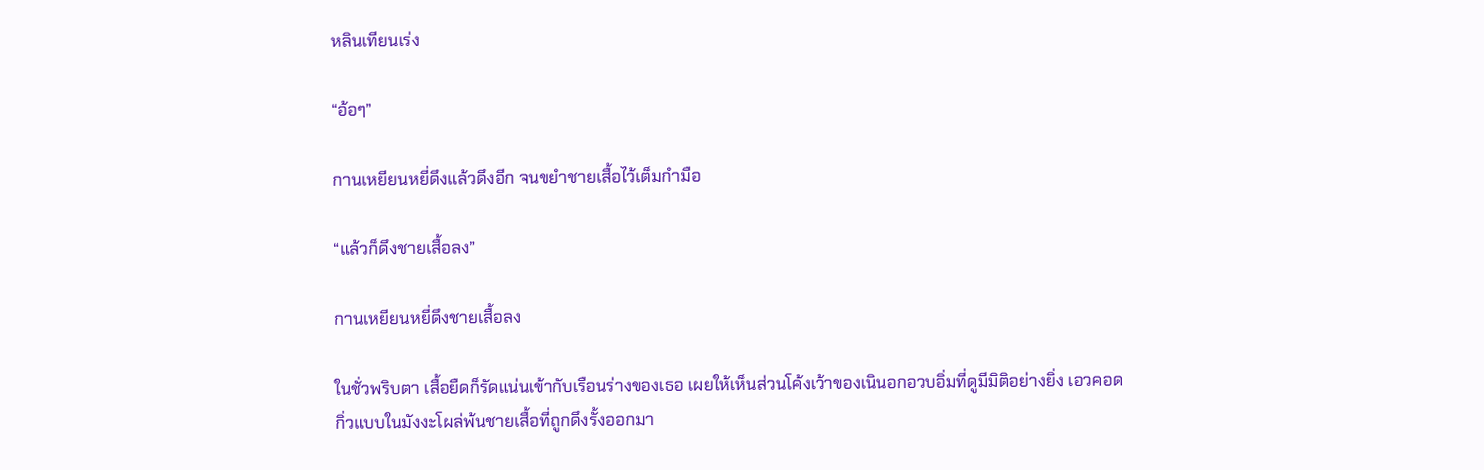หลินเทียนเร่ง

“อ้อๆ”

กานเหยียนหยี่ดึงแล้วดึงอีก จนขยำชายเสื้อไว้เต็มกำมือ

“แล้วก็ดึงชายเสื้อลง”

กานเหยียนหยี่ดึงชายเสื้อลง

ในชั่วพริบตา เสื้อยืดก็รัดแน่นเข้ากับเรือนร่างของเธอ เผยให้เห็นส่วนโค้งเว้าของเนินอกอวบอิ่มที่ดูมีมิติอย่างยิ่ง เอวคอดกิ่วแบบในมังงะโผล่พ้นชายเสื้อที่ถูกดึงรั้งออกมา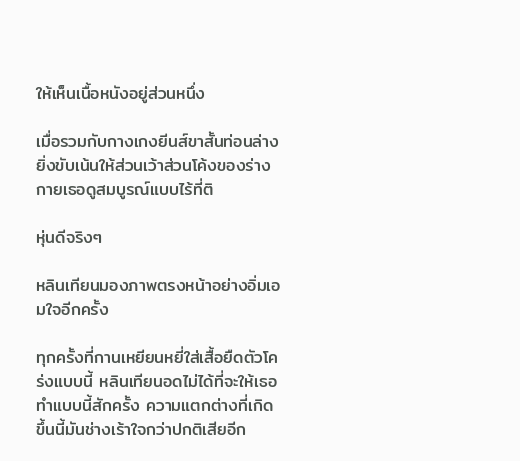ให้เห็นเนื้อหนังอยู่ส่วนหนึ่ง

เมื่อรวมกับกางเกงยีนส์ขาสั้นท่อนล่าง ยิ่งขับเน้นให้ส่วนเว้าส่วนโค้งของร่างกายเธอดูสมบูรณ์แบบไร้ที่ติ

หุ่นดีจริงๆ

หลินเทียนมองภาพตรงหน้าอย่างอิ่มเอมใจอีกครั้ง

ทุกครั้งที่กานเหยียนหยี่ใส่เสื้อยืดตัวโคร่งแบบนี้ หลินเทียนอดไม่ได้ที่จะให้เธอทำแบบนี้สักครั้ง ความแตกต่างที่เกิดขึ้นนี้มันช่างเร้าใจกว่าปกติเสียอีก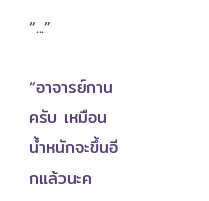“...”

“อาจารย์กานครับ เหมือนน้ำหนักจะขึ้นอีกแล้วนะค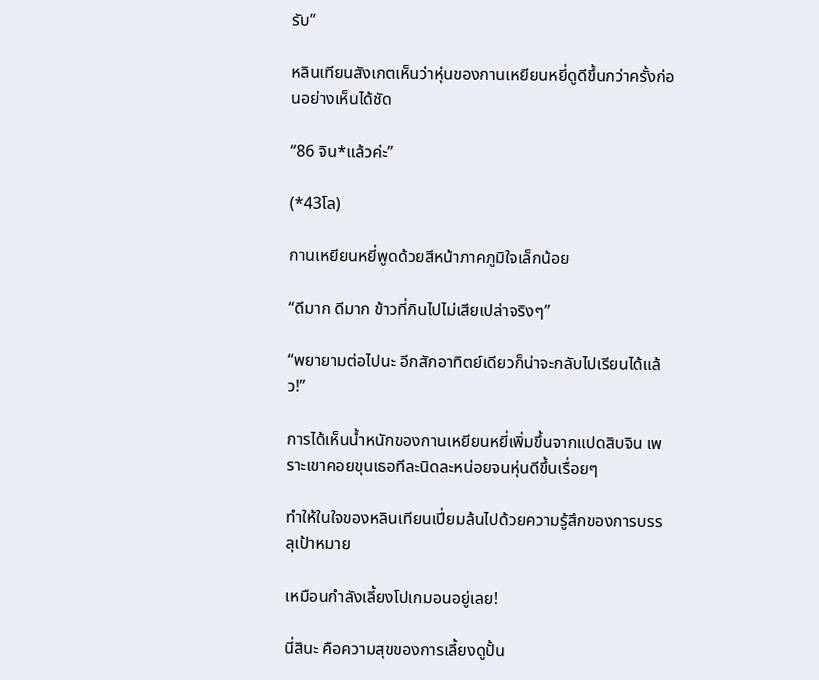รับ”

หลินเทียนสังเกตเห็นว่าหุ่นของกานเหยียนหยี่ดูดีขึ้นกว่าครั้งก่อนอย่างเห็นได้ชัด

“86 จิน*แล้วค่ะ”

(*43โล)

กานเหยียนหยี่พูดด้วยสีหน้าภาคภูมิใจเล็กน้อย

“ดีมาก ดีมาก ข้าวที่กินไปไม่เสียเปล่าจริงๆ”

“พยายามต่อไปนะ อีกสักอาทิตย์เดียวก็น่าจะกลับไปเรียนได้แล้ว!”

การได้เห็นน้ำหนักของกานเหยียนหยี่เพิ่มขึ้นจากแปดสิบจิน เพราะเขาคอยขุนเธอทีละนิดละหน่อยจนหุ่นดีขึ้นเรื่อยๆ

ทำให้ในใจของหลินเทียนเปี่ยมล้นไปด้วยความรู้สึกของการบรรลุเป้าหมาย

เหมือนกำลังเลี้ยงโปเกมอนอยู่เลย!

นี่สินะ คือความสุขของการเลี้ยงดูปั้น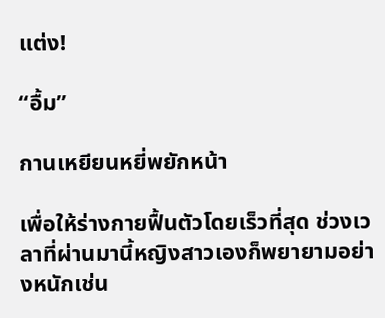แต่ง!

“อื้ม”

กานเหยียนหยี่พยักหน้า

เพื่อให้ร่างกายฟื้นตัวโดยเร็วที่สุด ช่วงเวลาที่ผ่านมานี้หญิงสาวเองก็พยายามอย่างหนักเช่น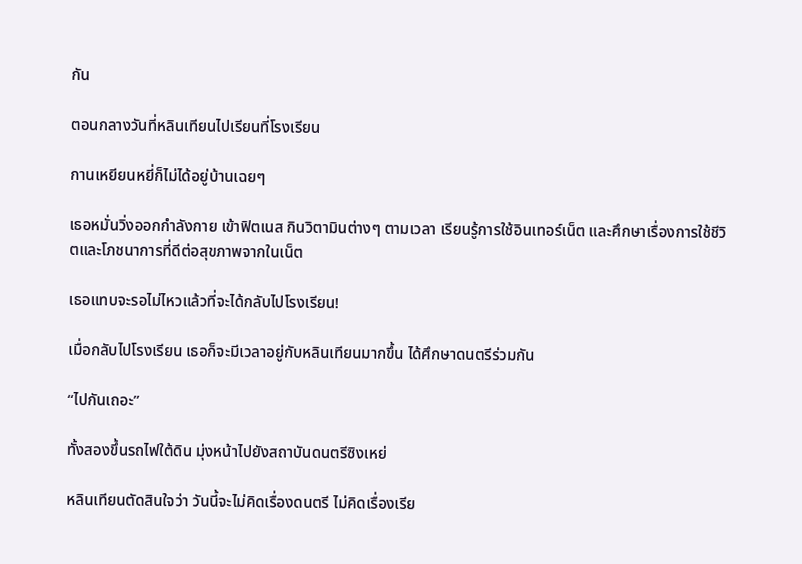กัน

ตอนกลางวันที่หลินเทียนไปเรียนที่โรงเรียน

กานเหยียนหยี่ก็ไม่ได้อยู่บ้านเฉยๆ

เธอหมั่นวิ่งออกกำลังกาย เข้าฟิตเนส กินวิตามินต่างๆ ตามเวลา เรียนรู้การใช้อินเทอร์เน็ต และศึกษาเรื่องการใช้ชีวิตและโภชนาการที่ดีต่อสุขภาพจากในเน็ต

เธอแทบจะรอไม่ไหวแล้วที่จะได้กลับไปโรงเรียน!

เมื่อกลับไปโรงเรียน เธอก็จะมีเวลาอยู่กับหลินเทียนมากขึ้น ได้ศึกษาดนตรีร่วมกัน

“ไปกันเถอะ”

ทั้งสองขึ้นรถไฟใต้ดิน มุ่งหน้าไปยังสถาบันดนตรีซิงเหย่

หลินเทียนตัดสินใจว่า วันนี้จะไม่คิดเรื่องดนตรี ไม่คิดเรื่องเรีย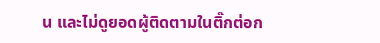น และไม่ดูยอดผู้ติดตามในติ๊กต่อก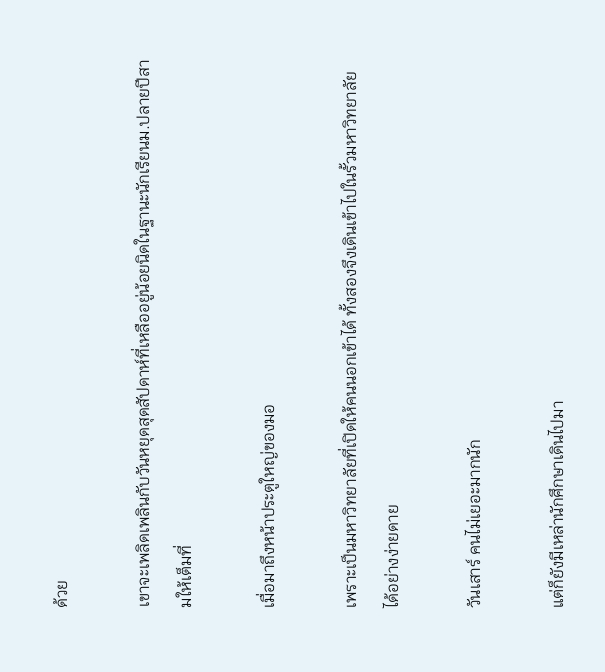ด้วย

เขาจะเพลิดเพลินกับวันหยุดสุดสัปดาห์ที่เหลืออยู่น้อยนิดในฐานะนักเรียนม.ปลายปีสามให้เต็มที่

เมื่อมาถึงหน้าประตูใหญ่ของมอ

เพราะเป็นมหาวิทยาลัยที่เปิดให้คนนอกเข้าได้ ทั้งสองจึงเดินเข้าไปในรั้วมหาวิทยาลัยได้อย่างง่ายดาย

วันเสาร์ คนไม่เยอะมากนัก

แต่ก็ยังมีเหล่านักศึกษาเดินไปมา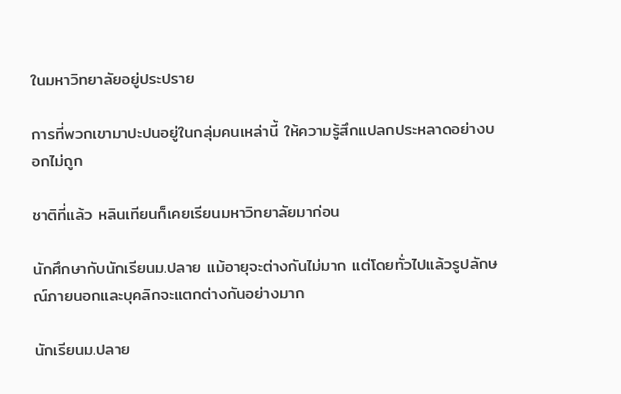ในมหาวิทยาลัยอยู่ประปราย

การที่พวกเขามาปะปนอยู่ในกลุ่มคนเหล่านี้ ให้ความรู้สึกแปลกประหลาดอย่างบอกไม่ถูก

ชาติที่แล้ว หลินเทียนก็เคยเรียนมหาวิทยาลัยมาก่อน

นักศึกษากับนักเรียนม.ปลาย แม้อายุจะต่างกันไม่มาก แต่โดยทั่วไปแล้วรูปลักษณ์ภายนอกและบุคลิกจะแตกต่างกันอย่างมาก

นักเรียนม.ปลาย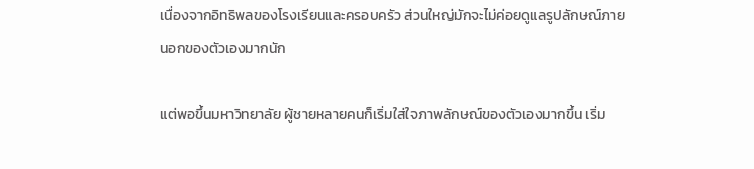เนื่องจากอิทธิพลของโรงเรียนและครอบครัว ส่วนใหญ่มักจะไม่ค่อยดูแลรูปลักษณ์ภายนอกของตัวเองมากนัก

แต่พอขึ้นมหาวิทยาลัย ผู้ชายหลายคนก็เริ่มใส่ใจภาพลักษณ์ของตัวเองมากขึ้น เริ่ม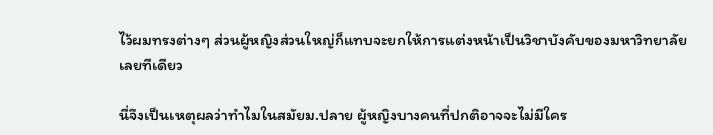ไว้ผมทรงต่างๆ ส่วนผู้หญิงส่วนใหญ่ก็แทบจะยกให้การแต่งหน้าเป็นวิชาบังคับของมหาวิทยาลัยเลยทีเดียว

นี่จึงเป็นเหตุผลว่าทำไมในสมัยม.ปลาย ผู้หญิงบางคนที่ปกติอาจจะไม่มีใคร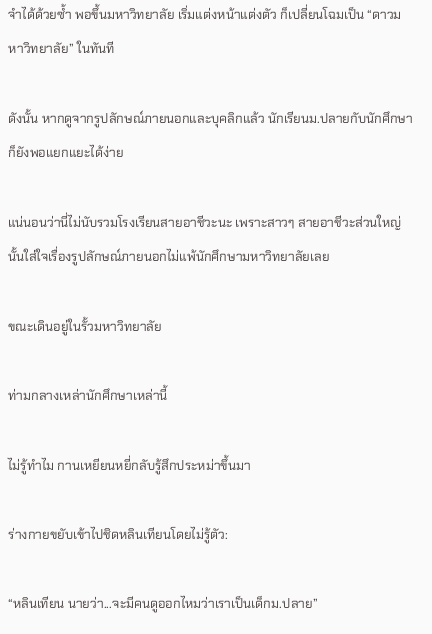จำได้ด้วยซ้ำ พอขึ้นมหาวิทยาลัย เริ่มแต่งหน้าแต่งตัว ก็เปลี่ยนโฉมเป็น “ดาวมหาวิทยาลัย” ในทันที

ดังนั้น หากดูจากรูปลักษณ์ภายนอกและบุคลิกแล้ว นักเรียนม.ปลายกับนักศึกษาก็ยังพอแยกแยะได้ง่าย

แน่นอนว่านี่ไม่นับรวมโรงเรียนสายอาชีวะนะ เพราะสาวๆ สายอาชีวะส่วนใหญ่นั้นใส่ใจเรื่องรูปลักษณ์ภายนอกไม่แพ้นักศึกษามหาวิทยาลัยเลย

ขณะเดินอยู่ในรั้วมหาวิทยาลัย

ท่ามกลางเหล่านักศึกษาเหล่านี้

ไม่รู้ทำไม กานเหยียนหยี่กลับรู้สึกประหม่าขึ้นมา

ร่างกายขยับเข้าไปชิดหลินเทียนโดยไม่รู้ตัว:

“หลินเทียน นายว่า...จะมีคนดูออกไหมว่าเราเป็นเด็กม.ปลาย”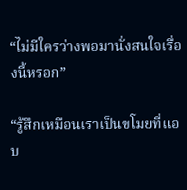“ไม่มีใครว่างพอมานั่งสนใจเรื่องนี้หรอก”

“รู้สึกเหมือนเราเป็นขโมยที่แอบ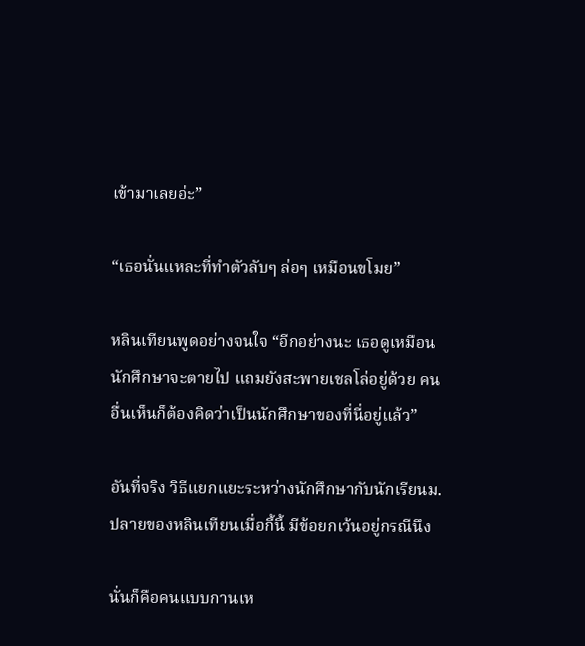เข้ามาเลยอ่ะ”

“เธอนั่นแหละที่ทำตัวลับๆ ล่อๆ เหมือนขโมย”

หลินเทียนพูดอย่างจนใจ “อีกอย่างนะ เธอดูเหมือนนักศึกษาจะตายไป แถมยังสะพายเชลโล่อยู่ด้วย คนอื่นเห็นก็ต้องคิดว่าเป็นนักศึกษาของที่นี่อยู่แล้ว”

อันที่จริง วิธีแยกแยะระหว่างนักศึกษากับนักเรียนม.ปลายของหลินเทียนเมื่อกี้นี้ มีข้อยกเว้นอยู่กรณีนึง

นั่นก็คือคนแบบกานเห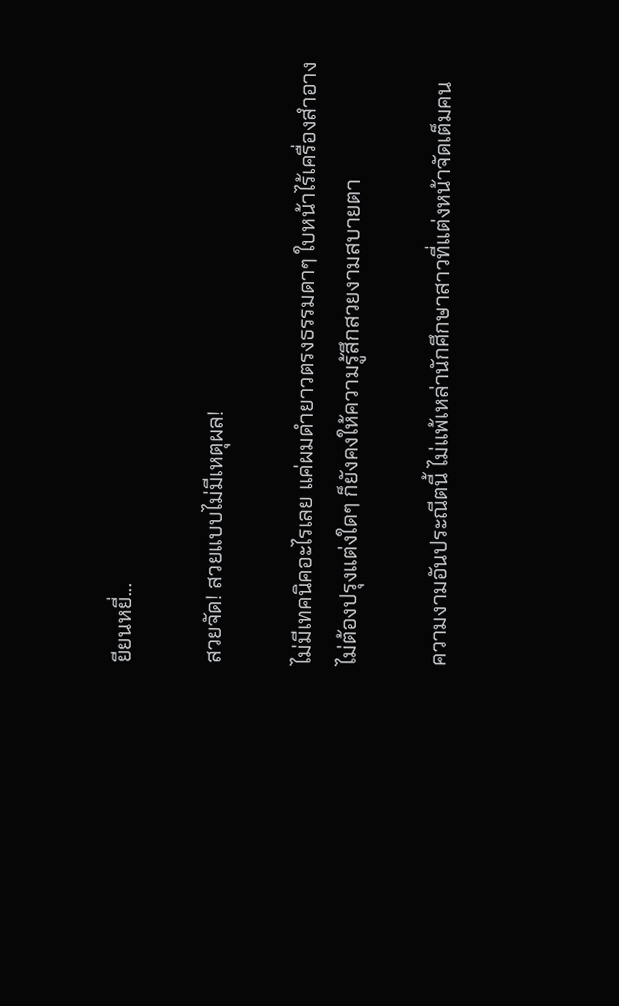ยียนหยี่...

สวยจัด! สวยแบบไม่มีเหตุผล!

ไม่มีเทคนิคอะไรเลย แค่ผมดำยาวตรงธรรมดาๆ ใบหน้าไร้เครื่องสำอาง ไม่ต้องปรุงแต่งใดๆ ก็ยังคงให้ความรู้สึกสวยงามสบายตา

ความงามอันประณีตนี้ ไม่แพ้เหล่านักศึกษาสาวที่แต่งหน้าจัดเต็มคน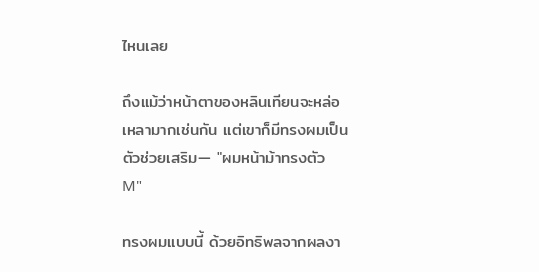ไหนเลย

ถึงแม้ว่าหน้าตาของหลินเทียนจะหล่อเหลามากเช่นกัน แต่เขาก็มีทรงผมเป็นตัวช่วยเสริม— "ผมหน้าม้าทรงตัว M"

ทรงผมแบบนี้ ด้วยอิทธิพลจากผลงา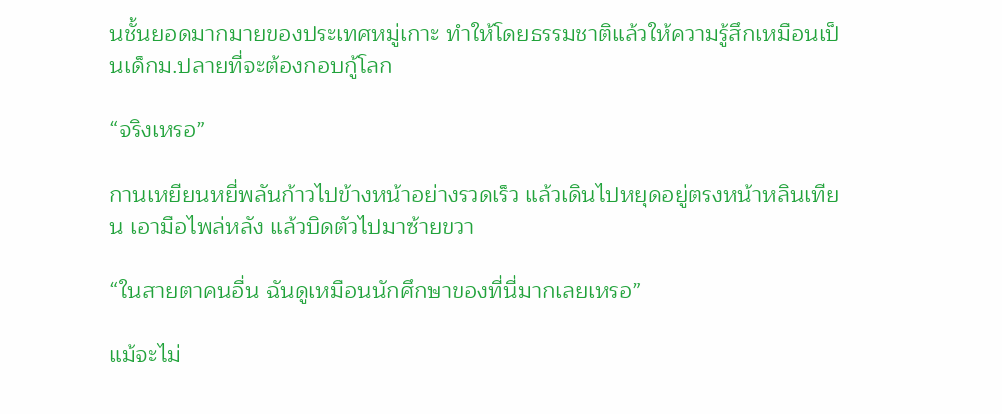นชั้นยอดมากมายของประเทศหมู่เกาะ ทำให้โดยธรรมชาติแล้วให้ความรู้สึกเหมือนเป็นเด็กม.ปลายที่จะต้องกอบกู้โลก

“จริงเหรอ”

กานเหยียนหยี่พลันก้าวไปข้างหน้าอย่างรวดเร็ว แล้วเดินไปหยุดอยู่ตรงหน้าหลินเทียน เอามือไพล่หลัง แล้วบิดตัวไปมาซ้ายขวา

“ในสายตาคนอื่น ฉันดูเหมือนนักศึกษาของที่นี่มากเลยเหรอ”

แม้จะไม่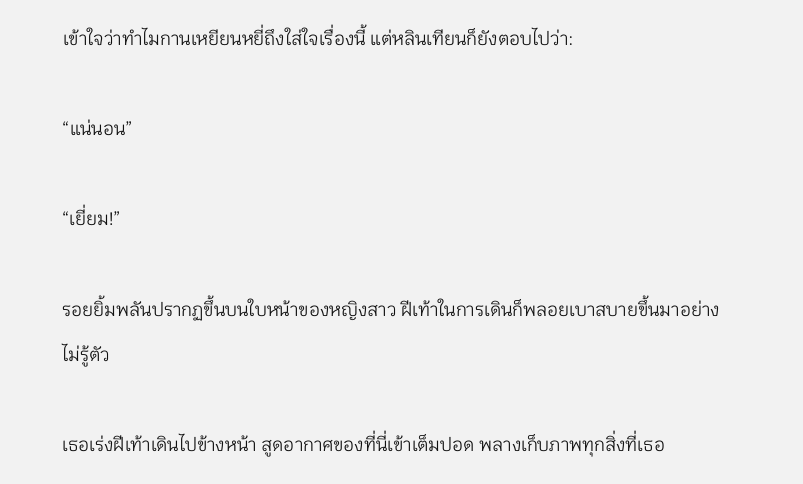เข้าใจว่าทำไมกานเหยียนหยี่ถึงใส่ใจเรื่องนี้ แต่หลินเทียนก็ยังตอบไปว่า:

“แน่นอน”

“เยี่ยม!”

รอยยิ้มพลันปรากฏขึ้นบนใบหน้าของหญิงสาว ฝีเท้าในการเดินก็พลอยเบาสบายขึ้นมาอย่างไม่รู้ตัว

เธอเร่งฝีเท้าเดินไปข้างหน้า สูดอากาศของที่นี่เข้าเต็มปอด พลางเก็บภาพทุกสิ่งที่เธอ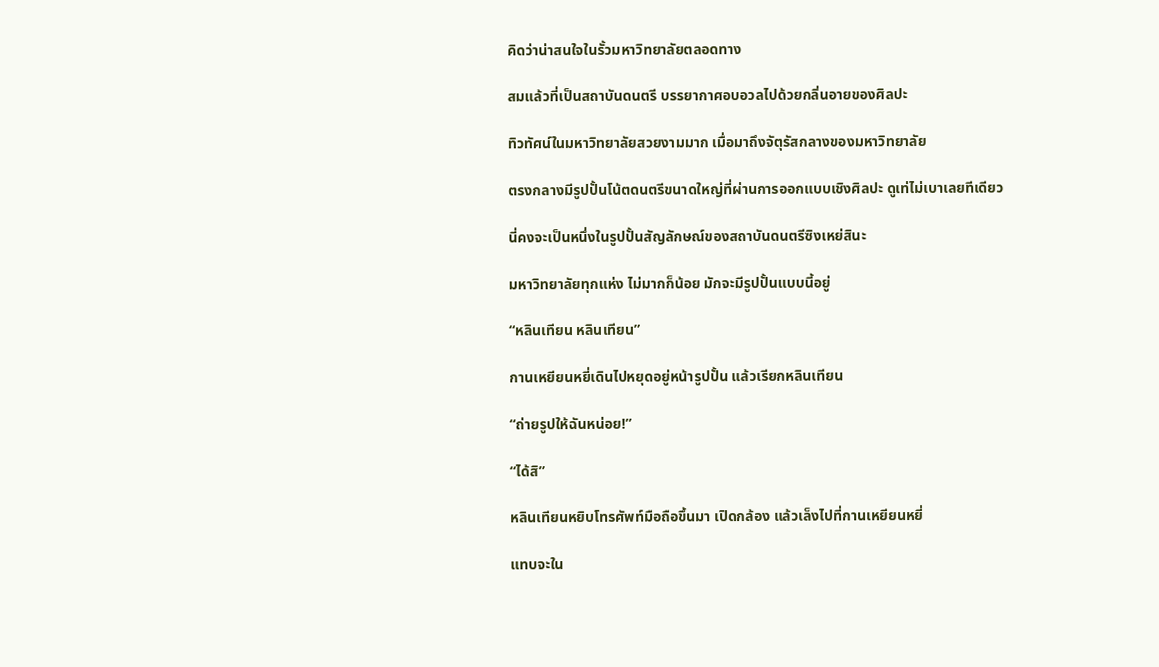คิดว่าน่าสนใจในรั้วมหาวิทยาลัยตลอดทาง

สมแล้วที่เป็นสถาบันดนตรี บรรยากาศอบอวลไปด้วยกลิ่นอายของศิลปะ

ทิวทัศน์ในมหาวิทยาลัยสวยงามมาก เมื่อมาถึงจัตุรัสกลางของมหาวิทยาลัย

ตรงกลางมีรูปปั้นโน้ตดนตรีขนาดใหญ่ที่ผ่านการออกแบบเชิงศิลปะ ดูเท่ไม่เบาเลยทีเดียว

นี่คงจะเป็นหนึ่งในรูปปั้นสัญลักษณ์ของสถาบันดนตรีซิงเหย่สินะ

มหาวิทยาลัยทุกแห่ง ไม่มากก็น้อย มักจะมีรูปปั้นแบบนี้อยู่

“หลินเทียน หลินเทียน”

กานเหยียนหยี่เดินไปหยุดอยู่หน้ารูปปั้น แล้วเรียกหลินเทียน

“ถ่ายรูปให้ฉันหน่อย!”

“ได้สิ”

หลินเทียนหยิบโทรศัพท์มือถือขึ้นมา เปิดกล้อง แล้วเล็งไปที่กานเหยียนหยี่

แทบจะใน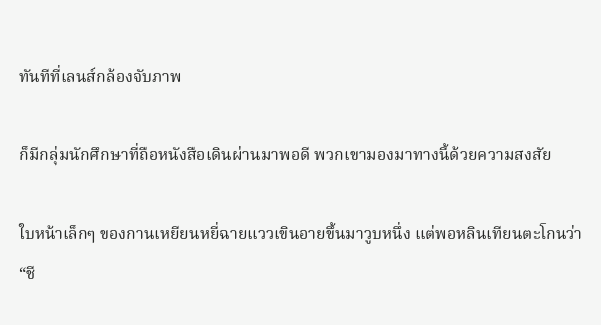ทันทีที่เลนส์กล้องจับภาพ

ก็มีกลุ่มนักศึกษาที่ถือหนังสือเดินผ่านมาพอดี พวกเขามองมาทางนี้ด้วยความสงสัย

ใบหน้าเล็กๆ ของกานเหยียนหยี่ฉายแววเขินอายขึ้นมาวูบหนึ่ง แต่พอหลินเทียนตะโกนว่า “ชี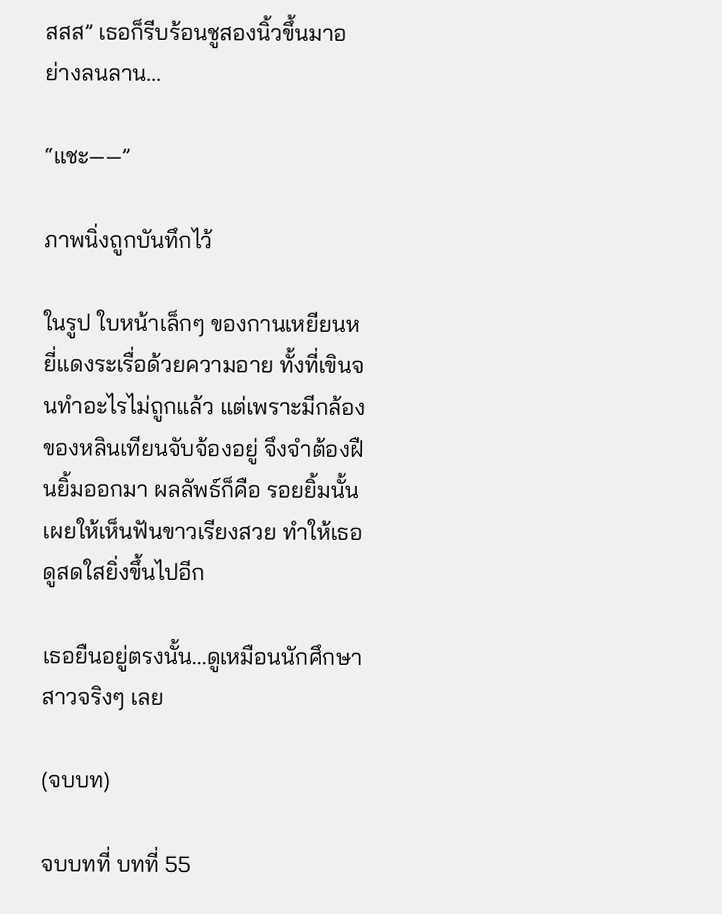สสส” เธอก็รีบร้อนชูสองนิ้วขึ้นมาอย่างลนลาน...

“แชะ——”

ภาพนิ่งถูกบันทึกไว้

ในรูป ใบหน้าเล็กๆ ของกานเหยียนหยี่แดงระเรื่อด้วยความอาย ทั้งที่เขินจนทำอะไรไม่ถูกแล้ว แต่เพราะมีกล้องของหลินเทียนจับจ้องอยู่ จึงจำต้องฝืนยิ้มออกมา ผลลัพธ์ก็คือ รอยยิ้มนั้นเผยให้เห็นฟันขาวเรียงสวย ทำให้เธอดูสดใสยิ่งขึ้นไปอีก

เธอยืนอยู่ตรงนั้น...ดูเหมือนนักศึกษาสาวจริงๆ เลย

(จบบท)

จบบทที่ บทที่ 55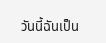วันนี้ฉันเป็น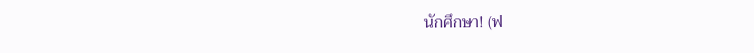นักศึกษา! (ฟ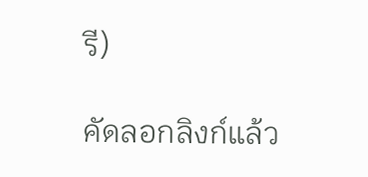รี)

คัดลอกลิงก์แล้ว